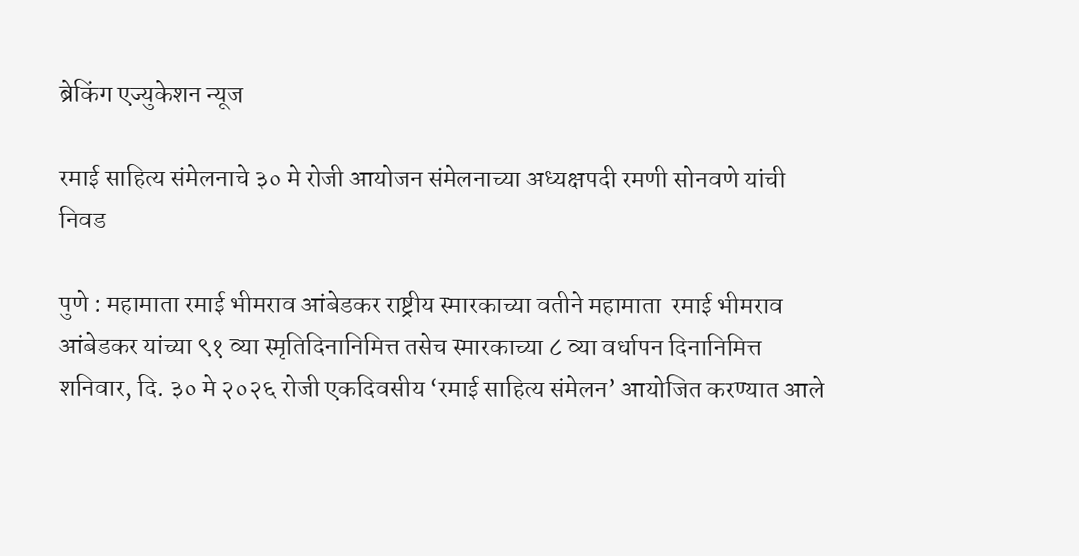ब्रेकिंग एज्युकेशन न्यूज

रमाई साहित्य संमेलनाचे ३० मे रोजी आयोजन संमेलनाच्या अध्यक्षपदी रमणी सोनवणे यांची निवड

पुणे : महामाता रमाई भीमराव आंबेडकर राष्ट्रीय स्मारकाच्या वतीने महामाता  रमाई भीमराव आंबेडकर यांच्या ९१ व्या स्मृतिदिनानिमित्त तसेच स्मारकाच्या ८ व्या वर्धापन दिनानिमित्त शनिवार, दि. ३० मे २०२६ रोजी एकदिवसीय ‘रमाई साहित्य संमेलन’ आयोजित करण्यात आले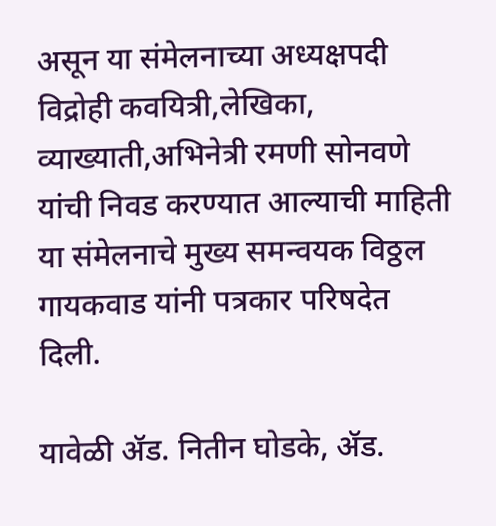असून या संमेलनाच्या अध्यक्षपदी विद्रोही कवयित्री,लेखिका, व्याख्याती,अभिनेत्री रमणी सोनवणे यांची निवड करण्यात आल्याची माहिती या संमेलनाचे मुख्य समन्वयक विठ्ठल गायकवाड यांनी पत्रकार परिषदेत दिली.

यावेळी ॲड. नितीन घोडके, ॲड.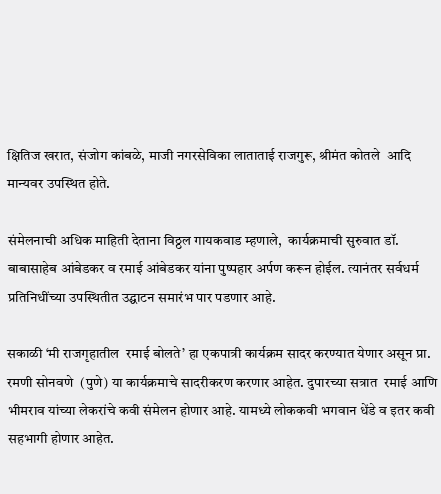क्षितिज खरात, संजोग कांबळे, माजी नगरसेविका लाताताई राजगुरू, श्रीमंत कोतले  आदि मान्यवर उपस्थित होते.

संमेलनाची अधिक माहिती देताना विठ्ठल गायकवाड म्हणाले,  कार्यक्रमाची सुरुवात डॉ. बाबासाहेब आंबेडकर व रमाई आंबेडकर यांना पुष्पहार अर्पण करून होईल. त्यानंतर सर्वधर्म प्रतिनिधींच्या उपस्थितीत उद्घाटन समारंभ पार पडणार आहे.

सकाळी ‘मी राजगृहातील  रमाई बोलते’ हा एकपात्री कार्यक्रम सादर करण्यात येणार असून प्रा. रमणी सोनवणे  (पुणे) या कार्यक्रमाचे सादरीकरण करणार आहेत. दुपारच्या सत्रात  रमाई आणि भीमराव यांच्या लेकरांचे कवी संमेलन होणार आहे. यामध्ये लोककवी भगवान धेंडे व इतर कवी सहभागी होणार आहेत.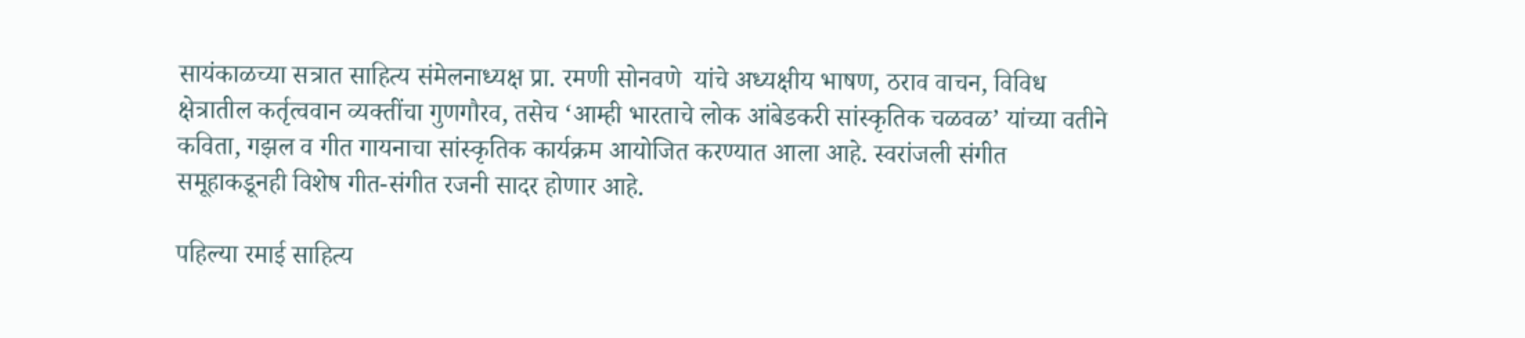सायंकाळच्या सत्रात साहित्य संमेलनाध्यक्ष प्रा. रमणी सोनवणे  यांचे अध्यक्षीय भाषण, ठराव वाचन, विविध क्षेत्रातील कर्तृत्ववान व्यक्तींचा गुणगौरव, तसेच ‘आम्ही भारताचे लोक आंबेडकरी सांस्कृतिक चळवळ’ यांच्या वतीने कविता, गझल व गीत गायनाचा सांस्कृतिक कार्यक्रम आयोजित करण्यात आला आहे. स्वरांजली संगीत समूहाकडूनही विशेष गीत-संगीत रजनी सादर होणार आहे.

पहिल्या रमाई साहित्य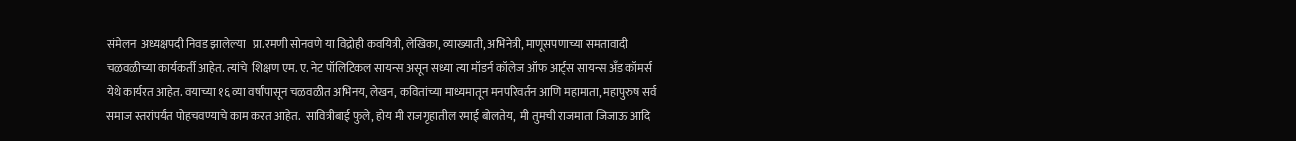संमेलन  अध्यक्षपदी निवड झालेल्या   प्रा.रमणी सोनवणे या विद्रोही कवयित्री, लेखिका, व्याख्याती, अभिनेत्री, माणूसपणाच्या समतावादी चळवळीच्या कार्यकर्ती आहेत. त्यांचे  शिक्षण एम. ए. नेट पॉलिटिकल सायन्स असून सध्या त्या मॉडर्न कॉलेज ऑफ आर्ट्स सायन्स अँड कॉमर्स येथे कार्यरत आहेत. वयाच्या १६ व्या वर्षांपासून चळवळीत अभिनय, लेखन, कवितांच्या माध्यमातून मनपरिवर्तन आणि महामाता, महापुरुष सर्व समाज स्तरांपर्यंत पोहचवण्याचे काम करत आहेत.  सावित्रीबाई फुले, होय मी राजगृहातील रमाई बोलतेय,  मी तुमची राजमाता जिजाऊ आदि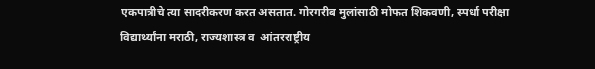एकपात्रीचे त्या सादरीकरण करत असतात. गोरगरीब मुलांसाठी मोफत शिकवणी, स्पर्धा परीक्षा विद्यार्थ्यांना मराठी, राज्यशास्त्र व  आंतरराष्ट्रीय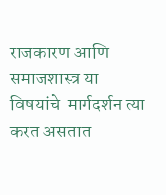राजकारण आणि समाजशास्त्र या विषयांचे  मार्गदर्शन त्या करत असतात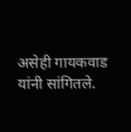असेही गायकवाड यांनी सांगितले.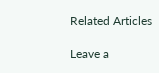Related Articles

Leave a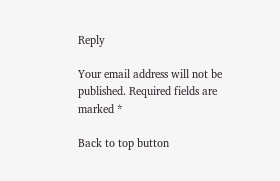Reply

Your email address will not be published. Required fields are marked *

Back to top button